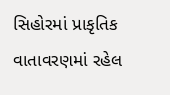સિહોરમાં પ્રાકૃતિક વાતાવરણમાં રહેલ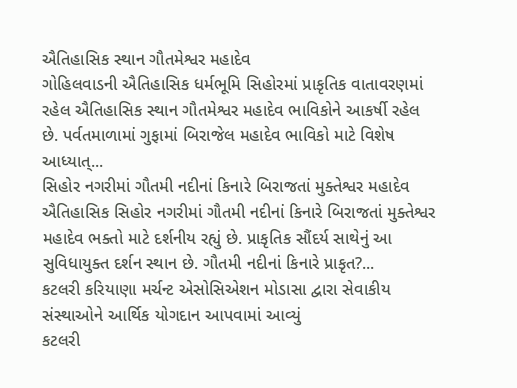ઐતિહાસિક સ્થાન ગૌતમેશ્વર મહાદેવ
ગોહિલવાડની ઐતિહાસિક ધર્મભૂમિ સિહોરમાં પ્રાકૃતિક વાતાવરણમાં રહેલ ઐતિહાસિક સ્થાન ગૌતમેશ્વર મહાદેવ ભાવિકોને આકર્ષી રહેલ છે. પર્વતમાળામાં ગુફામાં બિરાજેલ મહાદેવ ભાવિકો માટે વિશેષ આધ્યાત્...
સિહોર નગરીમાં ગૌતમી નદીનાં કિનારે બિરાજતાં મુક્તેશ્વર મહાદેવ
ઐતિહાસિક સિહોર નગરીમાં ગૌતમી નદીનાં કિનારે બિરાજતાં મુક્તેશ્વર મહાદેવ ભક્તો માટે દર્શનીય રહ્યું છે. પ્રાકૃતિક સૌંદર્ય સાથેનું આ સુવિધાયુક્ત દર્શન સ્થાન છે. ગૌતમી નદીનાં કિનારે પ્રાકૃત?...
કટલરી કરિયાણા મર્ચન્ટ એસોસિએશન મોડાસા દ્વારા સેવાકીય સંસ્થાઓને આર્થિક યોગદાન આપવામાં આવ્યું
કટલરી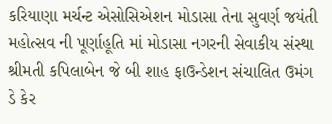કરિયાણા મર્ચન્ટ એસોસિએશન મોડાસા તેના સુવર્ણ જયંતી મહોત્સવ ની પૂર્ણાહૂતિ માં મોડાસા નગરની સેવાકીય સંસ્થા શ્રીમતી કપિલાબેન જે બી શાહ ફાઉન્ડેશન સંચાલિત ઉમંગ ડે કેર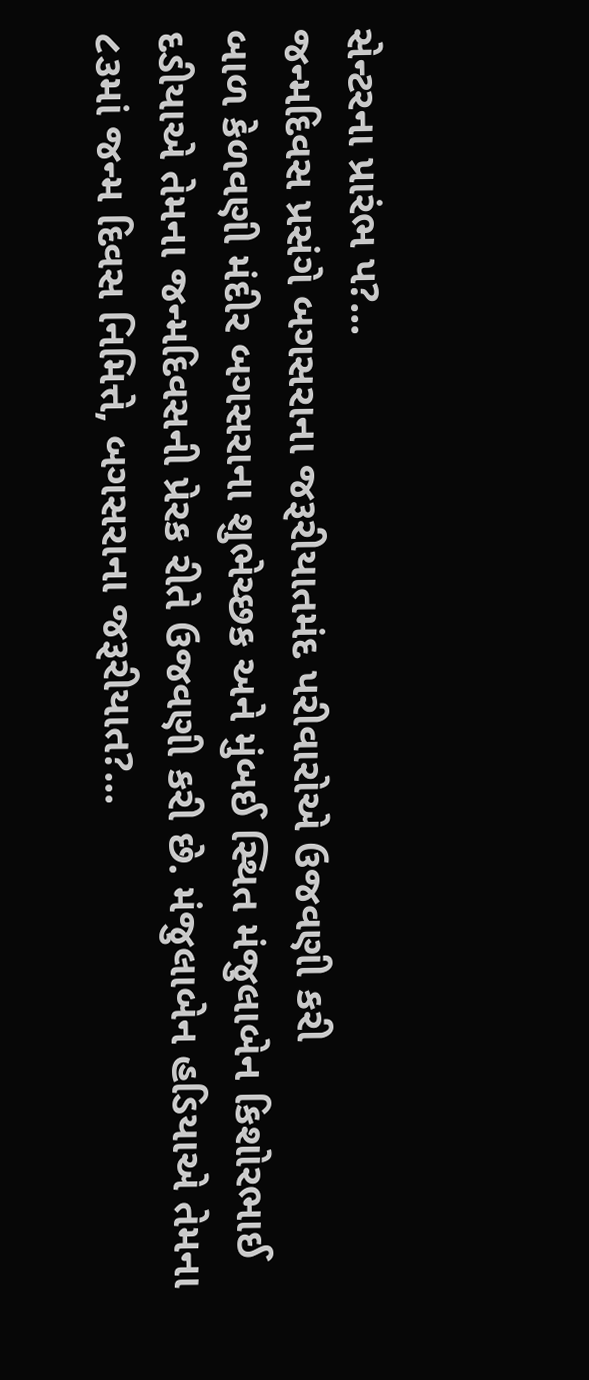સેન્ટરના પ્રારંભ પ?...
જન્મદિવસ પ્રસંગે બગસરાના જરૂરીયાતમંદ પરીવારોએ ઉજવણી કરી
બાળ કેળવણી મંદીર બગસરાના શુભેચ્છક અને મુંબઈ સ્થિત મંજુલાબેન કિશોરભાઈ દડીયાએ તેમના જન્મદિવસની પ્રેરક રીતે ઉજવણી કરી છે. મંજુલાબેન હડિયાએ તેમના ૮૩માં જન્મ દિવસ નિમિત્તે, બગસરાના જરૂરીયાત?...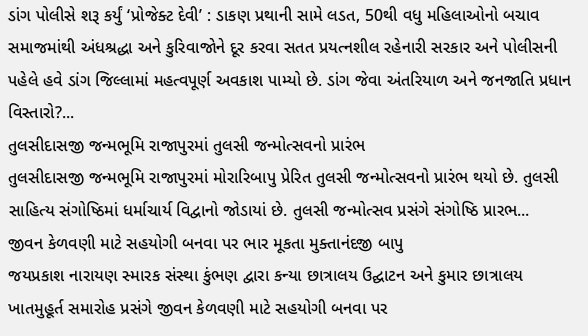ડાંગ પોલીસે શરૂ કર્યું ‘પ્રોજેક્ટ દેવી’ : ડાકણ પ્રથાની સામે લડત, 50થી વધુ મહિલાઓનો બચાવ
સમાજમાંથી અંધશ્રદ્ધા અને કુરિવાજોને દૂર કરવા સતત પ્રયત્નશીલ રહેનારી સરકાર અને પોલીસની પહેલે હવે ડાંગ જિલ્લામાં મહત્વપૂર્ણ અવકાશ પામ્યો છે. ડાંગ જેવા અંતરિયાળ અને જનજાતિ પ્રધાન વિસ્તારો?...
તુલસીદાસજી જન્મભૂમિ રાજાપુરમાં તુલસી જન્મોત્સવનો પ્રારંભ
તુલસીદાસજી જન્મભૂમિ રાજાપુરમાં મોરારિબાપુ પ્રેરિત તુલસી જન્મોત્સવનો પ્રારંભ થયો છે. તુલસી સાહિત્ય સંગોષ્ઠિમાં ધર્માચાર્ય વિદ્વાનો જોડાયાં છે. તુલસી જન્મોત્સવ પ્રસંગે સંગોષ્ઠિ પ્રારભ...
જીવન કેળવણી માટે સહયોગી બનવા પર ભાર મૂકતા મુક્તાનંદજી બાપુ
જયપ્રકાશ નારાયણ સ્મારક સંસ્થા કુંભણ દ્વારા કન્યા છાત્રાલય ઉદ્ઘાટન અને કુમાર છાત્રાલય ખાતમુહૂર્ત સમારોહ પ્રસંગે જીવન કેળવણી માટે સહયોગી બનવા પર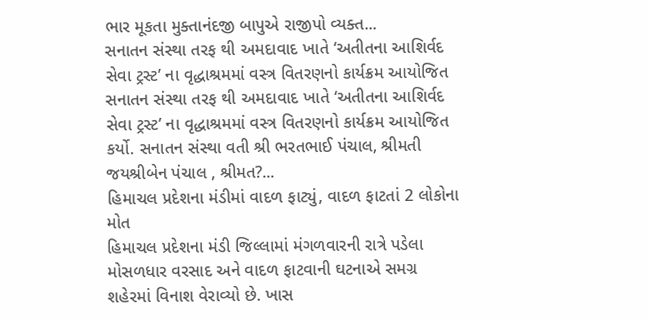ભાર મૂકતા મુક્તાનંદજી બાપુએ રાજીપો વ્યક્ત...
સનાતન સંસ્થા તરફ થી અમદાવાદ ખાતે ‘અતીતના આશિર્વદ સેવા ટ્રસ્ટ’ ના વૃદ્ધાશ્રમમાં વસ્ત્ર વિતરણનો કાર્યક્રમ આયોજિત
સનાતન સંસ્થા તરફ થી અમદાવાદ ખાતે ‘અતીતના આશિર્વદ સેવા ટ્રસ્ટ’ ના વૃદ્ધાશ્રમમાં વસ્ત્ર વિતરણનો કાર્યક્રમ આયોજિત કર્યો. સનાતન સંસ્થા વતી શ્રી ભરતભાઈ પંચાલ, શ્રીમતી જયશ્રીબેન પંચાલ , શ્રીમત?...
હિમાચલ પ્રદેશના મંડીમાં વાદળ ફાટ્યું, વાદળ ફાટતાં 2 લોકોના મોત
હિમાચલ પ્રદેશના મંડી જિલ્લામાં મંગળવારની રાત્રે પડેલા મોસળધાર વરસાદ અને વાદળ ફાટવાની ઘટનાએ સમગ્ર શહેરમાં વિનાશ વેરાવ્યો છે. ખાસ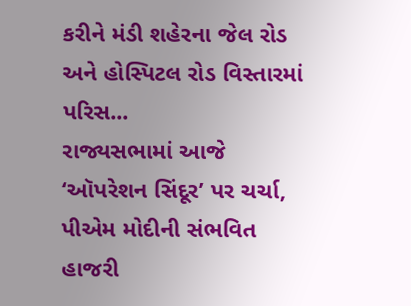કરીને મંડી શહેરના જેલ રોડ અને હોસ્પિટલ રોડ વિસ્તારમાં પરિસ...
રાજ્યસભામાં આજે ‘ઑપરેશન સિંદૂર’ પર ચર્ચા, પીએમ મોદીની સંભવિત હાજરી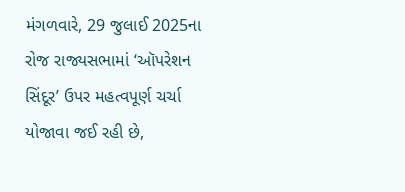મંગળવારે, 29 જુલાઈ 2025ના રોજ રાજ્યસભામાં ‘ઑપરેશન સિંદૂર’ ઉપર મહત્વપૂર્ણ ચર્ચા યોજાવા જઈ રહી છે,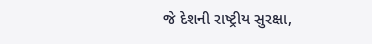જે દેશની રાષ્ટ્રીય સુરક્ષા,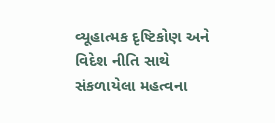વ્યૂહાત્મક દૃષ્ટિકોણ અને વિદેશ નીતિ સાથે સંકળાયેલા મહત્વના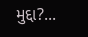મુદ્દા?...